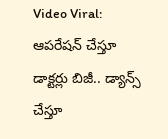Video Viral: ఆపరేషన్ చేస్తూ డాక్టర్లు బిజీ.. డ్యాన్స్ చేస్తూ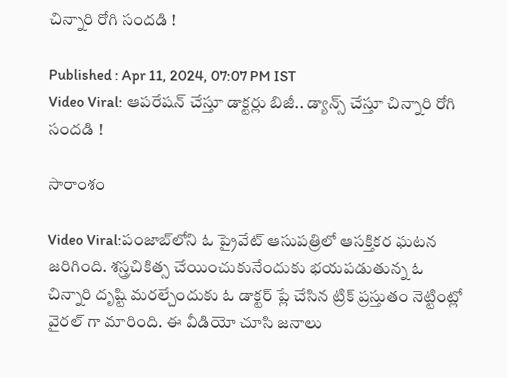చిన్నారి రోగి సందడి !

Published : Apr 11, 2024, 07:07 PM IST
Video Viral: ఆపరేషన్ చేస్తూ డాక్టర్లు బిజీ.. డ్యాన్స్ చేస్తూ చిన్నారి రోగి సందడి !

సారాంశం

Video Viral:పంజాబ్‌లోని ఓ ప్రైవేట్ ఆసుపత్రిలో ఆసక్తికర ఘటన జరిగింది. శస్త్రచికిత్స చేయించుకునేందుకు భయపడుతున్న ఓ చిన్నారి దృష్టి మరల్చేందుకు ఓ డాక్టర్ ప్లే చేసిన ట్రిక్ ప్రస్తుతం నెట్టింట్లో వైరల్ గా మారింది. ఈ వీడియో చూసి జనాలు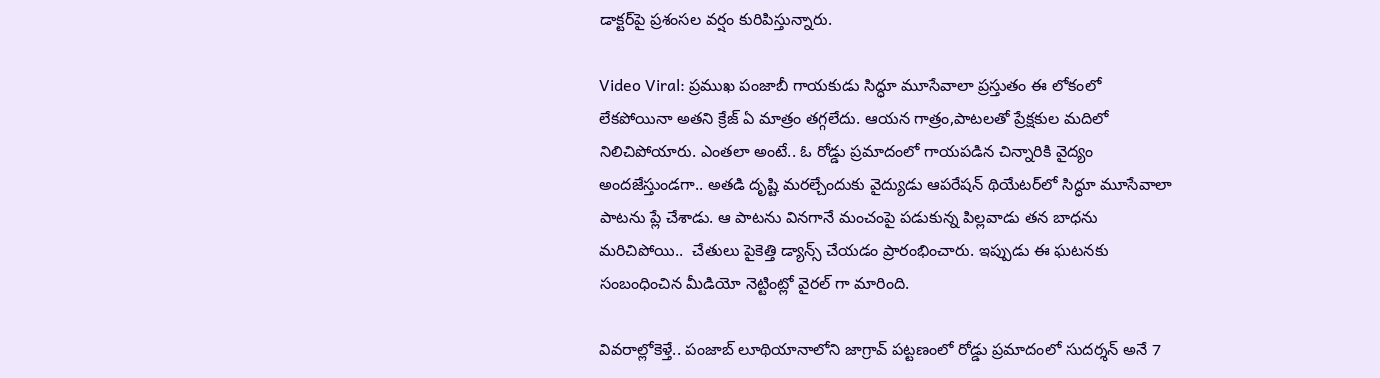డాక్టర్‌పై ప్రశంసల వర్షం కురిపిస్తున్నారు.

Video Viral: ప్రముఖ పంజాబీ గాయకుడు సిద్ధూ మూసేవాలా ప్రస్తుతం ఈ లోకంలో లేకపోయినా అతని క్రేజ్‌ ఏ మాత్రం తగ్గలేదు. ఆయన గాత్రం,పాటలతో ప్రేక్షకుల మదిలో నిలిచిపోయారు. ఎంతలా అంటే.. ఓ రోడ్డు ప్రమాదంలో గాయపడిన చిన్నారికి వైద్యం అందజేస్తుండగా.. అతడి దృష్టి మరల్చేందుకు వైద్యుడు ఆపరేషన్ థియేటర్‌లో సిద్ధూ మూసేవాలా పాటను ప్లే చేశాడు. ఆ పాటను వినగానే మంచంపై పడుకున్న పిల్లవాడు తన బాధను మరిచిపోయి..  చేతులు పైకెత్తి డ్యాన్స్ చేయడం ప్రారంభించారు. ఇప్పుడు ఈ ఘటనకు సంబంధించిన మీడియో నెట్టింట్లో వైరల్ గా మారింది.

వివరాల్లోకెళ్తే.. పంజాబ్ లూథియానాలోని జాగ్రావ్ పట్టణంలో రోడ్డు ప్రమాదంలో సుదర్శన్ అనే 7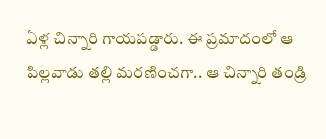ఏళ్ల చిన్నారి గాయపడ్డారు. ఈ ప్రమాదంలో ఆ పిల్లవాడు తల్లి మరణించగా.. ఆ చిన్నారి తండ్రి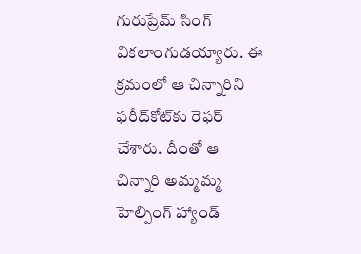గురుప్రేమ్ సింగ్ వికలాంగుడయ్యారు. ఈ క్రమంలో ఆ చిన్నారిని ఫరీద్‌కోట్‌కు రెఫర్ చేశారు. దీంతో ఆ చిన్నారి అమ్మమ్మ హెల్పింగ్ హ్యాండ్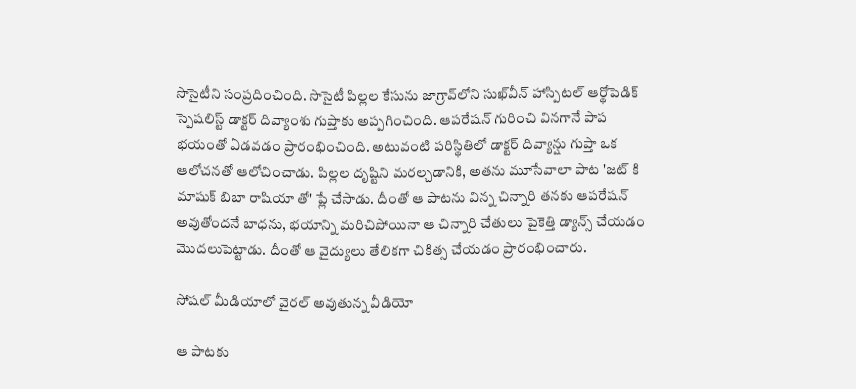సొసైటీని సంప్రదించింది. సొసైటీ పిల్లల కేసును జాగ్రావ్‌లోని సుఖ్‌వీన్ హాస్పిటల్ ఆర్థోపెడిక్ స్పెషలిస్ట్ డాక్టర్ దివ్యాంశు గుప్తాకు అప్పగించింది. ఆపరేషన్ గురించి వినగానే పాప భయంతో ఏడవడం ప్రారంభించింది. అటువంటి పరిస్థితిలో డాక్టర్ దివ్యాన్షు గుప్తా ఒక ఆలోచనతో ఆలోచించాడు. పిల్లల దృష్టిని మరల్చడానికి, అతను మూసేవాలా పాట 'జట్ కి మాషుక్ బిబా రాషియా తో' ప్లే చేసాడు. దీంతో ఆ పాటను విన్న చిన్నారి తనకు ఆపరేషన్ అవుతోందనే బాధను, భయాన్ని మరిచిపోయినా ఆ చిన్నారి చేతులు పైకెత్తి డ్యాన్స్ చేయడం మొదలుపెట్టాడు. దీంతో ఆ వైద్యులు తేలికగా చికిత్స చేయడం ప్రారంభించారు.

సోషల్ మీడియాలో వైరల్ అవుతున్న వీడియో

ఆ పాటకు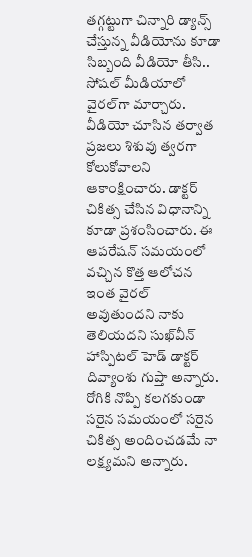తగ్గట్టుగా చిన్నారి డ్యాన్స్ చేస్తున్న వీడియోను కూడా సిబ్బంది వీడియో తీసి.. సోషల్ మీడియాలో వైరల్‌గా మార్చారు. వీడియో చూసిన తర్వాత ప్రజలు శిశువు త్వరగా కోలుకోవాలని ఆకాంక్షించారు. డాక్టర్ చికిత్స చేసిన విధానాన్ని కూడా ప్రశంసించారు. ఈ ఆపరేషన్ సమయంలో వచ్చిన కొత్త ఆలోచన ఇంత వైరల్ అవుతుందని నాకు తెలియదని సుఖ్‌వీన్ హాస్పిటల్ హెడ్ డాక్టర్ దివ్యాంశు గుప్తా అన్నారు. రోగికి నొప్పి కలగకుండా సరైన సమయంలో సరైన చికిత్స అందించడమే నా లక్ష్యమని అన్నారు.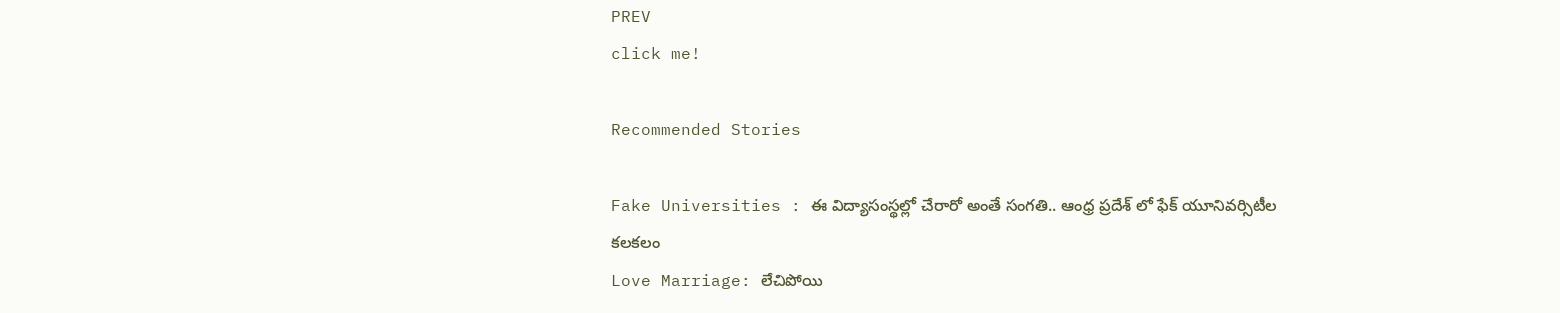PREV
click me!

Recommended Stories

Fake Universities : ఈ విద్యాసంస్థల్లో చేరారో అంతే సంగతి.. ఆంధ్ర ప్రదేశ్ లో ఫేక్ యూనివర్సిటీల కలకలం
Love Marriage: లేచిపోయి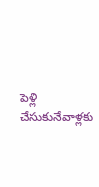పెళ్లి చేసుకునేవాళ్లకు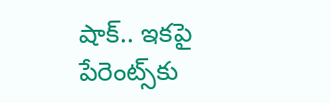షాక్.. ఇకపై పేరెంట్స్‌కు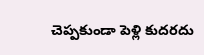చెప్పకుండా పెళ్లి కుదరదు